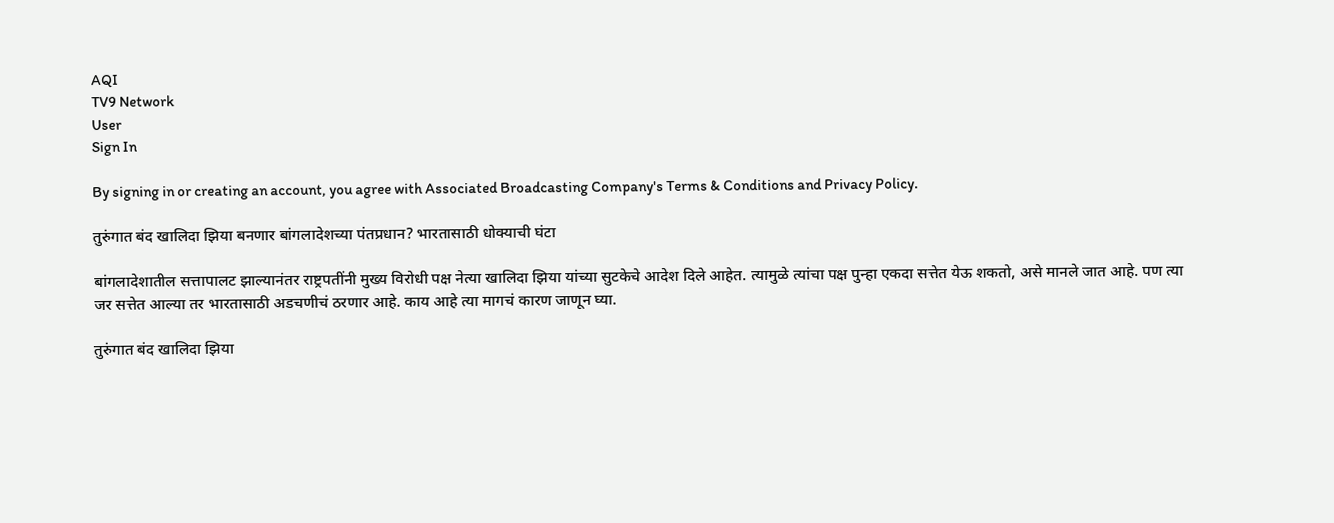AQI
TV9 Network
User
Sign In

By signing in or creating an account, you agree with Associated Broadcasting Company's Terms & Conditions and Privacy Policy.

तुरुंगात बंद खालिदा झिया बनणार बांगलादेशच्या पंतप्रधान? भारतासाठी धोक्याची घंटा

बांगलादेशातील सत्तापालट झाल्यानंतर राष्ट्रपतींनी मुख्य विरोधी पक्ष नेत्या खालिदा झिया यांच्या सुटकेचे आदेश दिले आहेत. त्यामुळे त्यांचा पक्ष पुन्हा एकदा सत्तेत येऊ शकतो, असे मानले जात आहे. पण त्या जर सत्तेत आल्या तर भारतासाठी अडचणीचं ठरणार आहे. काय आहे त्या मागचं कारण जाणून घ्या.

तुरुंगात बंद खालिदा झिया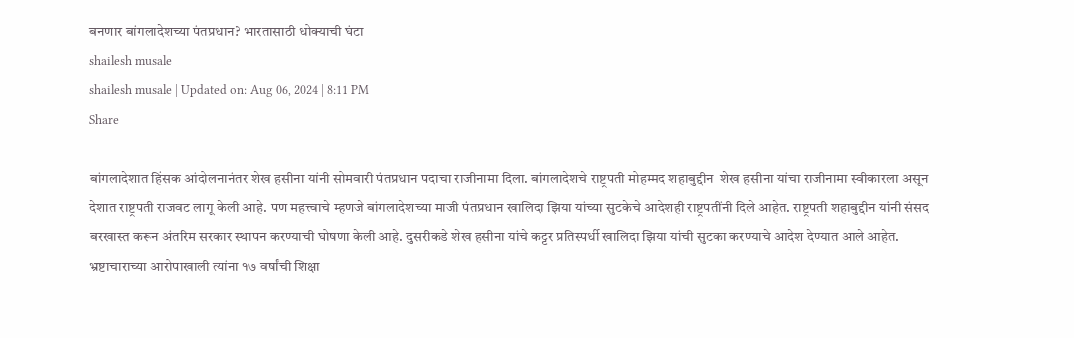बनणार बांगलादेशच्या पंतप्रधान? भारतासाठी धोक्याची घंटा
shailesh musale
shailesh musale | Updated on: Aug 06, 2024 | 8:11 PM
Share

बांगलादेशात हिंसक आंदोलनानंतर शेख हसीना यांनी सोमवारी पंतप्रधान पदाचा राजीनामा दिला. बांगलादेशचे राष्ट्रपती मोहम्मद शहाबुद्दीन  शेख हसीना यांचा राजीनामा स्वीकारला असून देशात राष्ट्रपती राजवट लागू केली आहे. पण महत्त्वाचे म्हणजे बांगलादेशच्या माजी पंतप्रधान खालिदा झिया यांच्या सुटकेचे आदेशही राष्ट्रपतींनी दिले आहेत. राष्ट्रपती शहाबुद्दीन यांनी संसद बरखास्त करून अंतरिम सरकार स्थापन करण्याची घोषणा केली आहे. दुसरीकडे शेख हसीना यांचे कट्टर प्रतिस्पर्धी खालिदा झिया यांची सुटका करण्याचे आदेश देण्यात आले आहेत. भ्रष्टाचाराच्या आरोपाखाली त्यांना १७ वर्षांची शिक्षा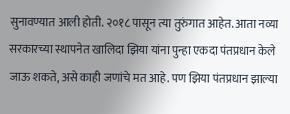सुनावण्यात आली होती. २०१८ पासून त्या तुरुंगात आहेत. आता नव्या सरकारच्या स्थापनेत खालिदा झिया यांना पुन्हा एकदा पंतप्रधान केले जाऊ शकते, असे काही जणांचे मत आहे. पण झिया पंतप्रधान झाल्या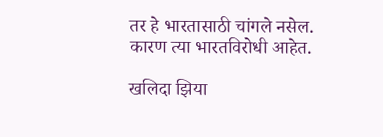तर हे भारतासाठी चांगले नसेल. कारण त्या भारतविरोधी आहेत.

खलिदा झिया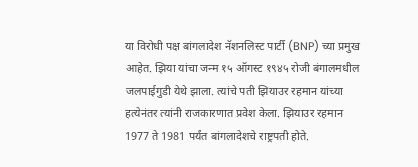या विरोधी पक्ष बांगलादेश नॅशनलिस्ट पार्टी (BNP) च्या प्रमुख आहेत. झिया यांचा जन्म १५ ऑगस्ट १९४५ रोजी बंगालमधील जलपाईगुडी येथे झाला. त्यांचे पती झियाउर रहमान यांच्या हत्येनंतर त्यांनी राजकारणात प्रवेश केला. झियाउर रहमान 1977 ते 1981 पर्यंत बांगलादेशचे राष्ट्रपती होते.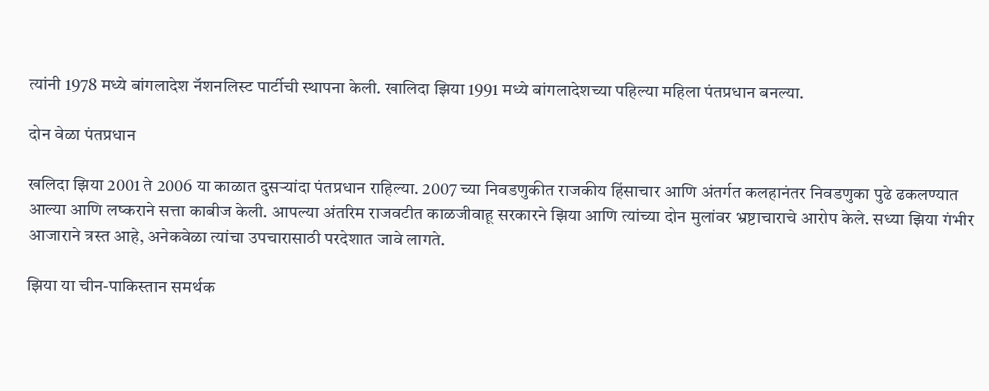त्यांनी 1978 मध्ये बांगलादेश नॅशनलिस्ट पार्टीची स्थापना केली. खालिदा झिया 1991 मध्ये बांगलादेशच्या पहिल्या महिला पंतप्रधान बनल्या.

दोन वेळा पंतप्रधान

खलिदा झिया 2001 ते 2006 या काळात दुसऱ्यांदा पंतप्रधान राहिल्या. 2007 च्या निवडणुकीत राजकीय हिंसाचार आणि अंतर्गत कलहानंतर निवडणुका पुढे ढकलण्यात आल्या आणि लष्कराने सत्ता काबीज केली. आपल्या अंतरिम राजवटीत काळजीवाहू सरकारने झिया आणि त्यांच्या दोन मुलांवर भ्रष्टाचाराचे आरोप केले. सध्या झिया गंभीर आजाराने त्रस्त आहे, अनेकवेळा त्यांचा उपचारासाठी परदेशात जावे लागते.

झिया या चीन-पाकिस्तान समर्थक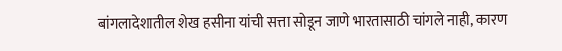बांगलादेशातील शेख हसीना यांची सत्ता सोडून जाणे भारतासाठी चांगले नाही, कारण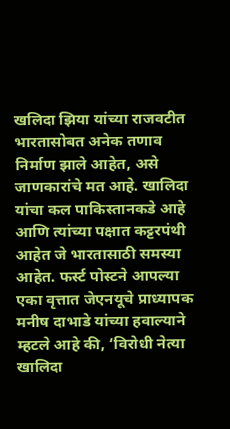खलिदा झिया यांच्या राजवटीत भारतासोबत अनेक तणाव निर्माण झाले आहेत, असे जाणकारांचे मत आहे. खालिदा यांचा कल पाकिस्तानकडे आहे आणि त्यांच्या पक्षात कट्टरपंथी आहेत जे भारतासाठी समस्या आहेत. फर्स्ट पोस्टने आपल्या एका वृत्तात जेएनयूचे प्राध्यापक मनीष दाभाडे यांच्या हवाल्याने म्हटले आहे की, ‘विरोधी नेत्या खालिदा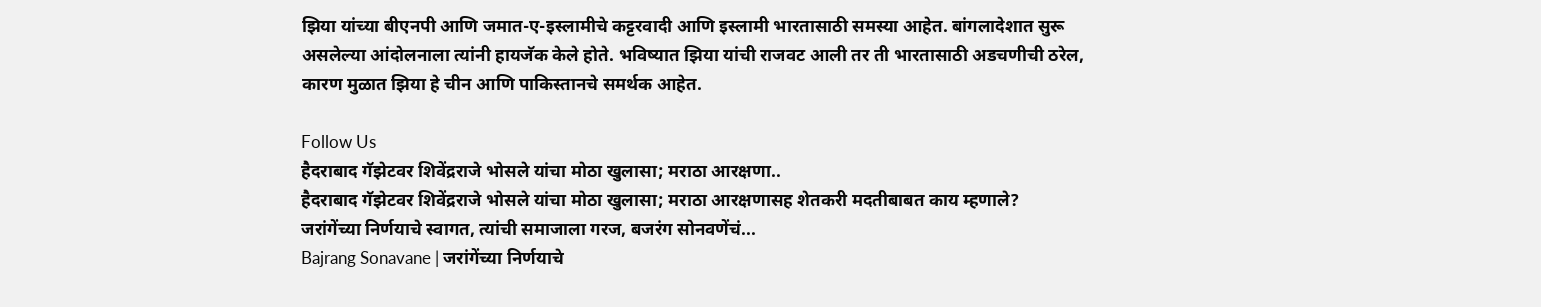झिया यांच्या बीएनपी आणि जमात-ए-इस्लामीचे कट्टरवादी आणि इस्लामी भारतासाठी समस्या आहेत. बांगलादेशात सुरू असलेल्या आंदोलनाला त्यांनी हायजॅक केले होते. भविष्यात झिया यांची राजवट आली तर ती भारतासाठी अडचणीची ठरेल, कारण मुळात झिया हे चीन आणि पाकिस्तानचे समर्थक आहेत.

Follow Us
हैदराबाद गॅझेटवर शिवेंद्रराजे भोसले यांचा मोठा खुलासा; मराठा आरक्षणा..
हैदराबाद गॅझेटवर शिवेंद्रराजे भोसले यांचा मोठा खुलासा; मराठा आरक्षणासह शेतकरी मदतीबाबत काय म्हणाले?
जरांगेंच्या निर्णयाचे स्वागत, त्यांची समाजाला गरज, बजरंग सोनवणेंचं...
Bajrang Sonavane | जरांगेंच्या निर्णयाचे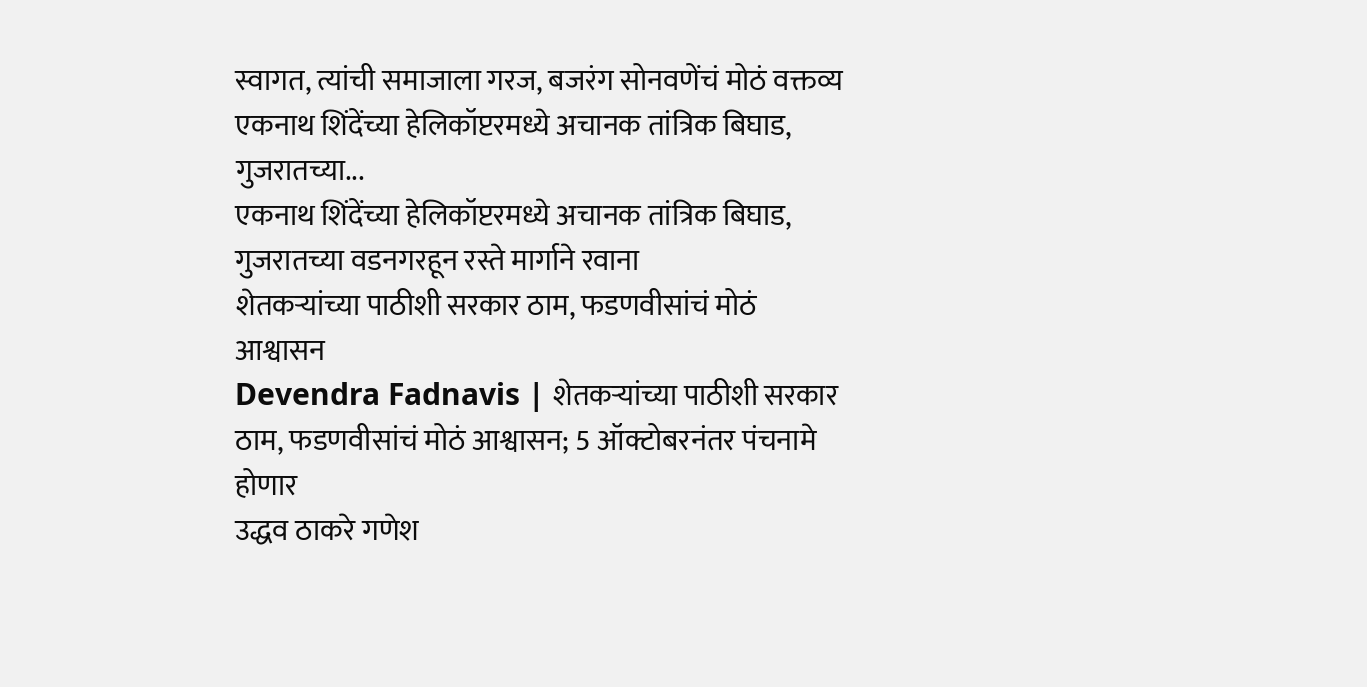स्वागत, त्यांची समाजाला गरज, बजरंग सोनवणेंचं मोठं वक्तव्य
एकनाथ शिंदेंच्या हेलिकॉप्टरमध्ये अचानक तांत्रिक बिघाड, गुजरातच्या...
एकनाथ शिंदेंच्या हेलिकॉप्टरमध्ये अचानक तांत्रिक बिघाड, गुजरातच्या वडनगरहून रस्ते मार्गाने रवाना
शेतकऱ्यांच्या पाठीशी सरकार ठाम, फडणवीसांचं मोठं आश्वासन
Devendra Fadnavis | शेतकऱ्यांच्या पाठीशी सरकार ठाम, फडणवीसांचं मोठं आश्वासन; 5 ऑक्टोबरनंतर पंचनामे होणार
उद्धव ठाकरे गणेश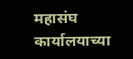महासंघ कार्यालयाच्या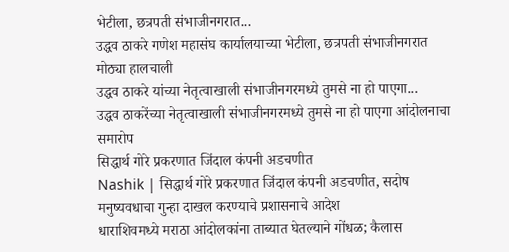भेटीला, छत्रपती संभाजीनगरात...
उद्धव ठाकरे गणेश महासंघ कार्यालयाच्या भेटीला, छत्रपती संभाजीनगरात मोठ्या हालचाली
उद्धव ठाकरे यांच्या नेतृत्वाखाली संभाजीनगरमध्ये तुमसे ना हो पाएगा...
उद्धव ठाकरेंच्या नेतृत्वाखाली संभाजीनगरमध्ये तुमसे ना हो पाएगा आंदोलनाचा समारोप
सिद्धार्थ गोरे प्रकरणात जिंदाल कंपनी अडचणीत
Nashik | सिद्धार्थ गोरे प्रकरणात जिंदाल कंपनी अडचणीत, सदोष मनुष्यवधाचा गुन्हा दाखल करण्याचे प्रशासनाचे आदेश
धाराशिवमध्ये मराठा आंदोलकांना ताब्यात घेतल्याने गोंधळ; कैलास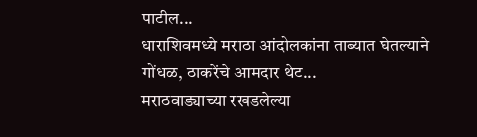पाटील...
धाराशिवमध्ये मराठा आंदोलकांना ताब्यात घेतल्याने गोंधळ, ठाकरेंचे आमदार थेट...
मराठवाड्याच्या रखडलेल्या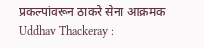प्रकल्पांवरून ठाकरे सेना आक्रमक
Uddhav Thackeray :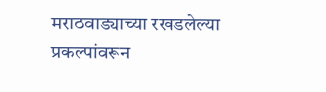मराठवाड्याच्या रखडलेल्या प्रकल्पांवरून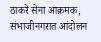ठाकरे सेना आक्रमक, संभाजीनगरात आंदोलन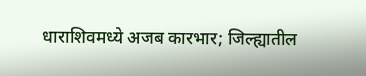धाराशिवमध्ये अजब कारभार; जिल्ह्यातील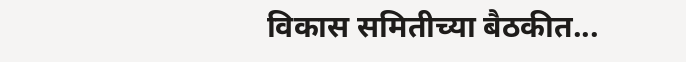विकास समितीच्या बैठकीत...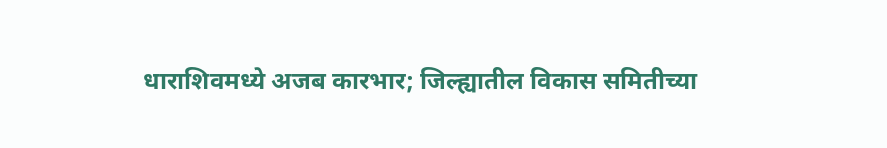धाराशिवमध्ये अजब कारभार; जिल्ह्यातील विकास समितीच्या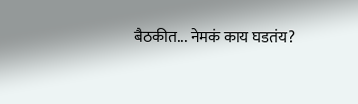बैठकीत... नेमकं काय घडतंय?